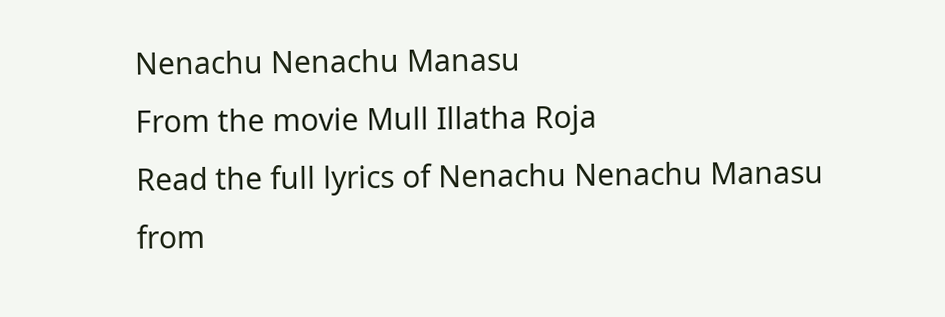Nenachu Nenachu Manasu
From the movie Mull Illatha Roja
Read the full lyrics of Nenachu Nenachu Manasu from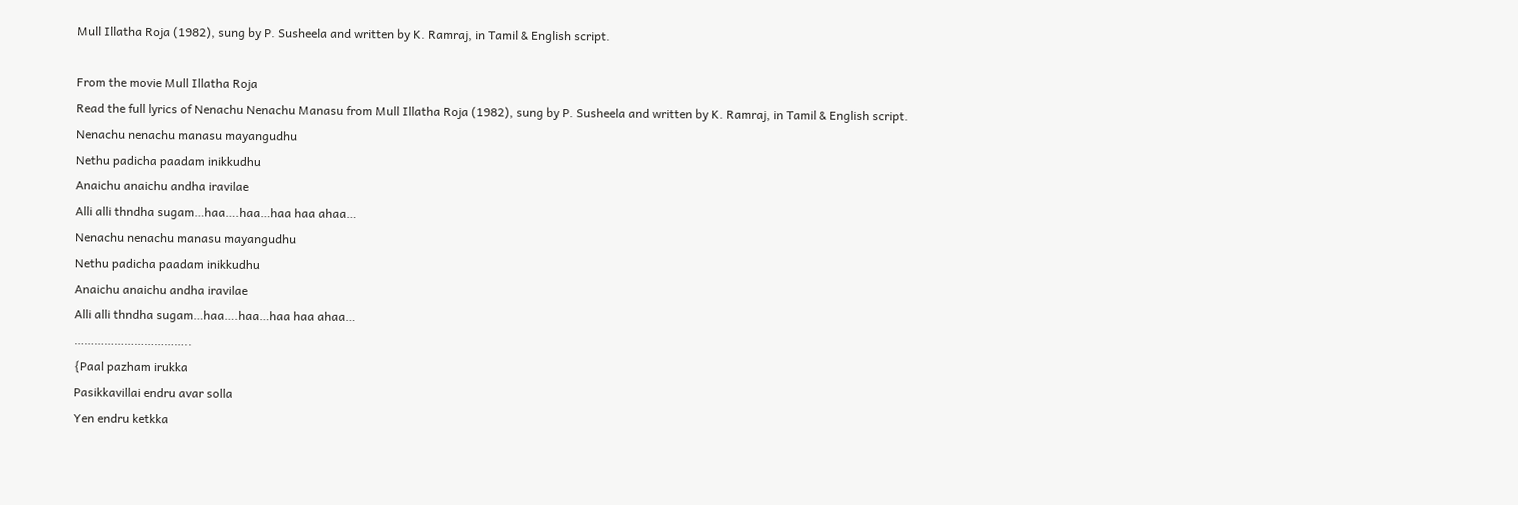Mull Illatha Roja (1982), sung by P. Susheela and written by K. Ramraj, in Tamil & English script.

From the movie Mull Illatha Roja
Read the full lyrics of Nenachu Nenachu Manasu from Mull Illatha Roja (1982), sung by P. Susheela and written by K. Ramraj, in Tamil & English script.
Nenachu nenachu manasu mayangudhu
Nethu padicha paadam inikkudhu
Anaichu anaichu andha iravilae
Alli alli thndha sugam…haa….haa…haa haa ahaa…
Nenachu nenachu manasu mayangudhu
Nethu padicha paadam inikkudhu
Anaichu anaichu andha iravilae
Alli alli thndha sugam…haa….haa…haa haa ahaa…
……………………………..
{Paal pazham irukka
Pasikkavillai endru avar solla
Yen endru ketkka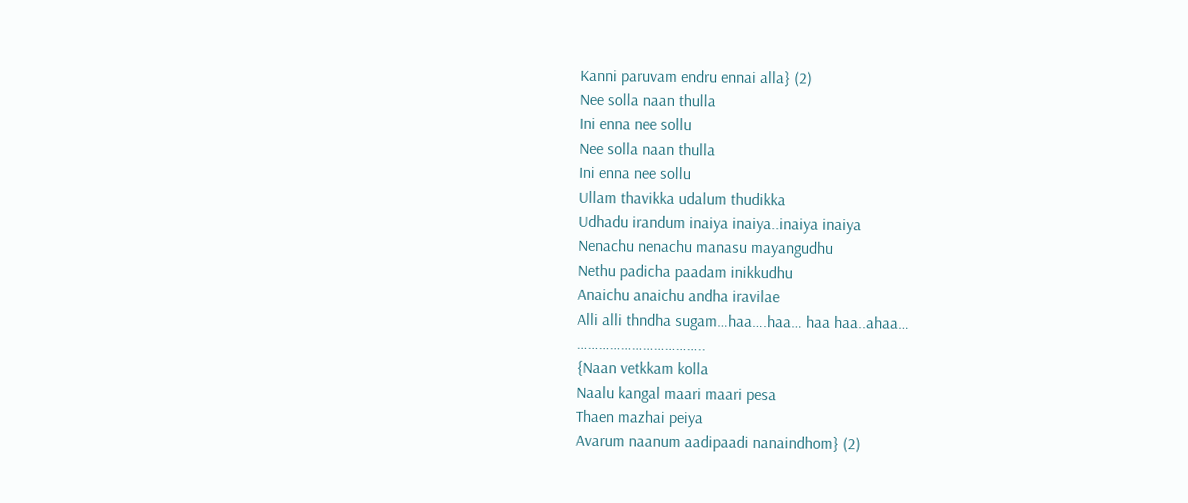Kanni paruvam endru ennai alla} (2)
Nee solla naan thulla
Ini enna nee sollu
Nee solla naan thulla
Ini enna nee sollu
Ullam thavikka udalum thudikka
Udhadu irandum inaiya inaiya..inaiya inaiya
Nenachu nenachu manasu mayangudhu
Nethu padicha paadam inikkudhu
Anaichu anaichu andha iravilae
Alli alli thndha sugam…haa….haa… haa haa..ahaa…
……………………………..
{Naan vetkkam kolla
Naalu kangal maari maari pesa
Thaen mazhai peiya
Avarum naanum aadipaadi nanaindhom} (2)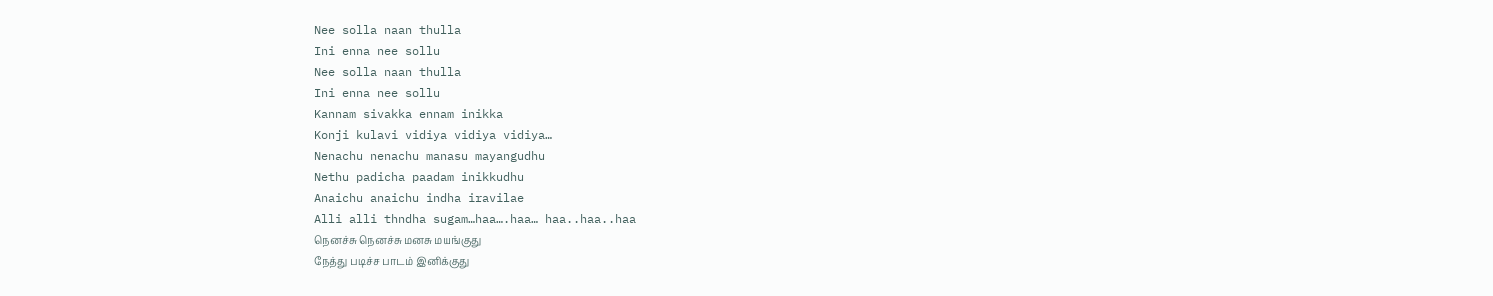Nee solla naan thulla
Ini enna nee sollu
Nee solla naan thulla
Ini enna nee sollu
Kannam sivakka ennam inikka
Konji kulavi vidiya vidiya vidiya…
Nenachu nenachu manasu mayangudhu
Nethu padicha paadam inikkudhu
Anaichu anaichu indha iravilae
Alli alli thndha sugam…haa….haa… haa..haa..haa
நெனச்சு நெனச்சு மனசு மயங்குது
நேத்து படிச்ச பாடம் இனிக்குது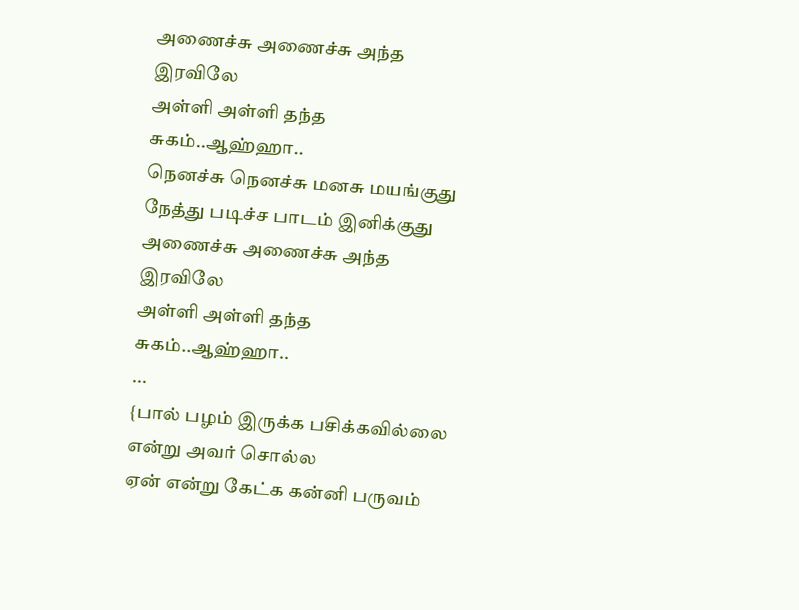அணைச்சு அணைச்சு அந்த இரவிலே
அள்ளி அள்ளி தந்த சுகம்..ஆஹ்ஹா..
நெனச்சு நெனச்சு மனசு மயங்குது
நேத்து படிச்ச பாடம் இனிக்குது
அணைச்சு அணைச்சு அந்த இரவிலே
அள்ளி அள்ளி தந்த சுகம்..ஆஹ்ஹா..
...
{பால் பழம் இருக்க பசிக்கவில்லை
என்று அவர் சொல்ல
ஏன் என்று கேட்க கன்னி பருவம்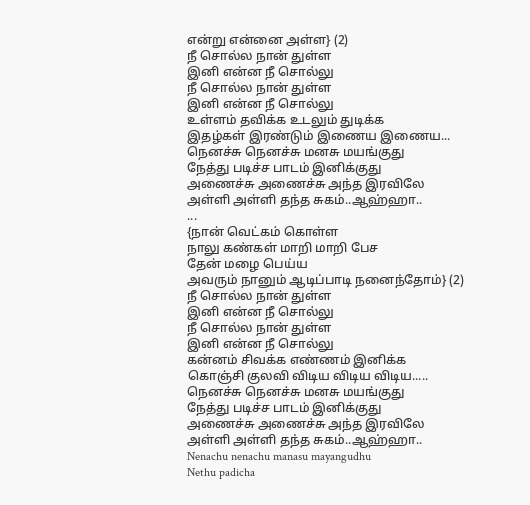என்று என்னை அள்ள} (2)
நீ சொல்ல நான் துள்ள
இனி என்ன நீ சொல்லு
நீ சொல்ல நான் துள்ள
இனி என்ன நீ சொல்லு
உள்ளம் தவிக்க உடலும் துடிக்க
இதழ்கள் இரண்டும் இணைய இணைய...
நெனச்சு நெனச்சு மனசு மயங்குது
நேத்து படிச்ச பாடம் இனிக்குது
அணைச்சு அணைச்சு அந்த இரவிலே
அள்ளி அள்ளி தந்த சுகம்..ஆஹ்ஹா..
...
{நான் வெட்கம் கொள்ள
நாலு கண்கள் மாறி மாறி பேச
தேன் மழை பெய்ய
அவரும் நானும் ஆடிப்பாடி நனைந்தோம்} (2)
நீ சொல்ல நான் துள்ள
இனி என்ன நீ சொல்லு
நீ சொல்ல நான் துள்ள
இனி என்ன நீ சொல்லு
கன்னம் சிவக்க எண்ணம் இனிக்க
கொஞ்சி குலவி விடிய விடிய விடிய.....
நெனச்சு நெனச்சு மனசு மயங்குது
நேத்து படிச்ச பாடம் இனிக்குது
அணைச்சு அணைச்சு அந்த இரவிலே
அள்ளி அள்ளி தந்த சுகம்..ஆஹ்ஹா..
Nenachu nenachu manasu mayangudhu
Nethu padicha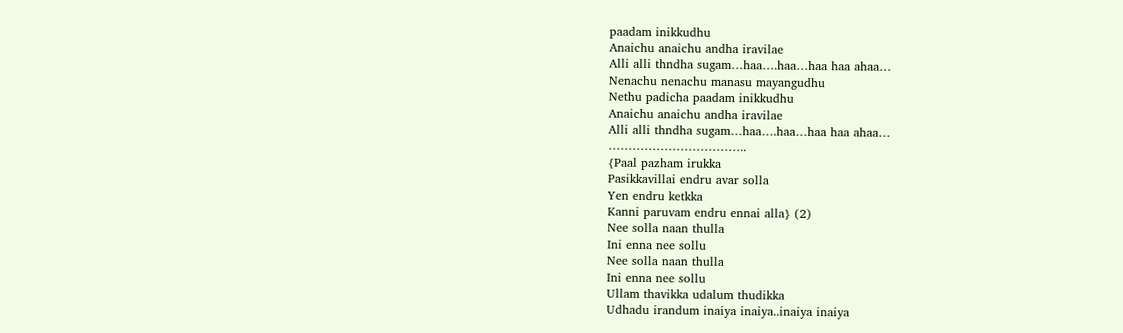paadam inikkudhu
Anaichu anaichu andha iravilae
Alli alli thndha sugam…haa….haa…haa haa ahaa…
Nenachu nenachu manasu mayangudhu
Nethu padicha paadam inikkudhu
Anaichu anaichu andha iravilae
Alli alli thndha sugam…haa….haa…haa haa ahaa…
……………………………..
{Paal pazham irukka
Pasikkavillai endru avar solla
Yen endru ketkka
Kanni paruvam endru ennai alla} (2)
Nee solla naan thulla
Ini enna nee sollu
Nee solla naan thulla
Ini enna nee sollu
Ullam thavikka udalum thudikka
Udhadu irandum inaiya inaiya..inaiya inaiya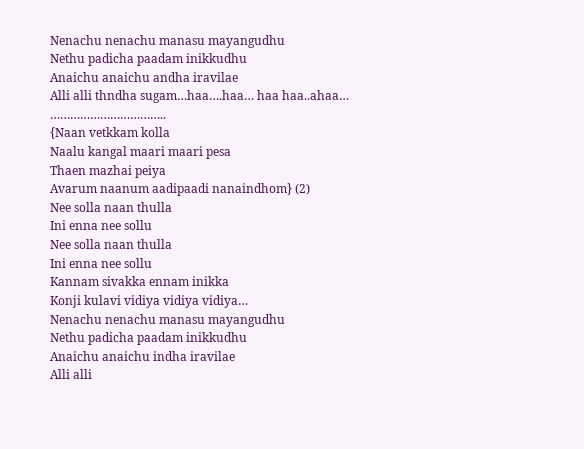Nenachu nenachu manasu mayangudhu
Nethu padicha paadam inikkudhu
Anaichu anaichu andha iravilae
Alli alli thndha sugam…haa….haa… haa haa..ahaa…
……………………………..
{Naan vetkkam kolla
Naalu kangal maari maari pesa
Thaen mazhai peiya
Avarum naanum aadipaadi nanaindhom} (2)
Nee solla naan thulla
Ini enna nee sollu
Nee solla naan thulla
Ini enna nee sollu
Kannam sivakka ennam inikka
Konji kulavi vidiya vidiya vidiya…
Nenachu nenachu manasu mayangudhu
Nethu padicha paadam inikkudhu
Anaichu anaichu indha iravilae
Alli alli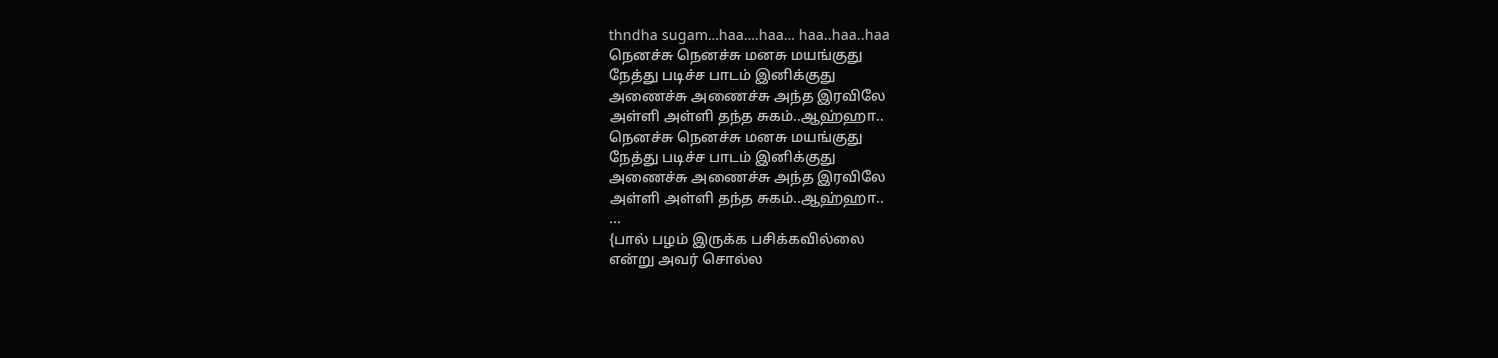thndha sugam…haa….haa… haa..haa..haa
நெனச்சு நெனச்சு மனசு மயங்குது
நேத்து படிச்ச பாடம் இனிக்குது
அணைச்சு அணைச்சு அந்த இரவிலே
அள்ளி அள்ளி தந்த சுகம்..ஆஹ்ஹா..
நெனச்சு நெனச்சு மனசு மயங்குது
நேத்து படிச்ச பாடம் இனிக்குது
அணைச்சு அணைச்சு அந்த இரவிலே
அள்ளி அள்ளி தந்த சுகம்..ஆஹ்ஹா..
...
{பால் பழம் இருக்க பசிக்கவில்லை
என்று அவர் சொல்ல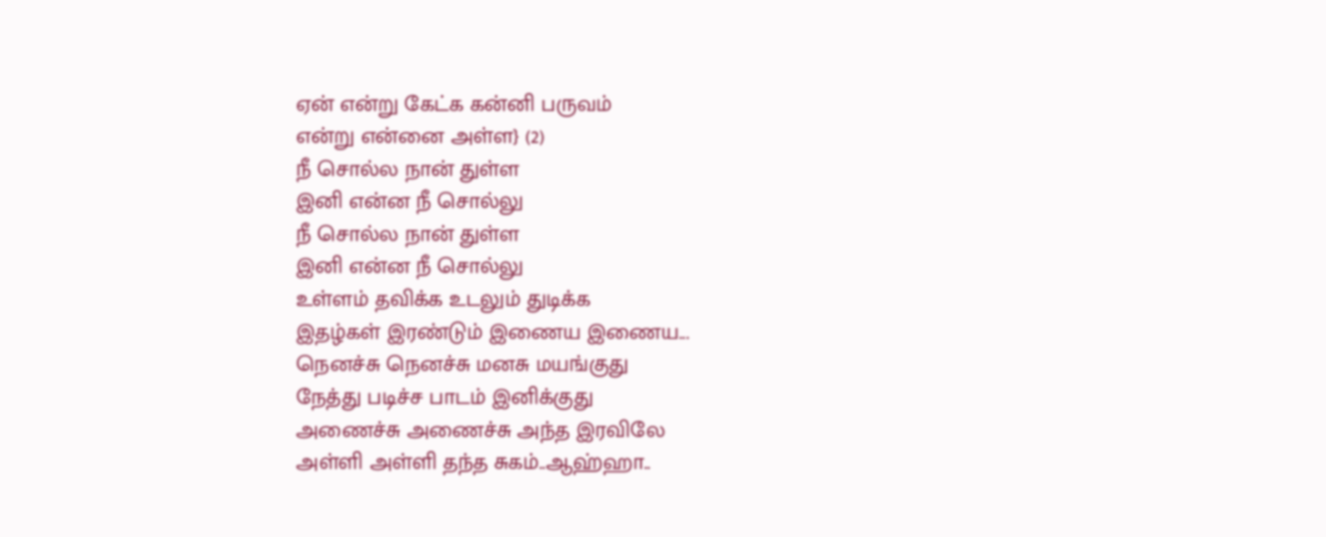ஏன் என்று கேட்க கன்னி பருவம்
என்று என்னை அள்ள} (2)
நீ சொல்ல நான் துள்ள
இனி என்ன நீ சொல்லு
நீ சொல்ல நான் துள்ள
இனி என்ன நீ சொல்லு
உள்ளம் தவிக்க உடலும் துடிக்க
இதழ்கள் இரண்டும் இணைய இணைய...
நெனச்சு நெனச்சு மனசு மயங்குது
நேத்து படிச்ச பாடம் இனிக்குது
அணைச்சு அணைச்சு அந்த இரவிலே
அள்ளி அள்ளி தந்த சுகம்..ஆஹ்ஹா..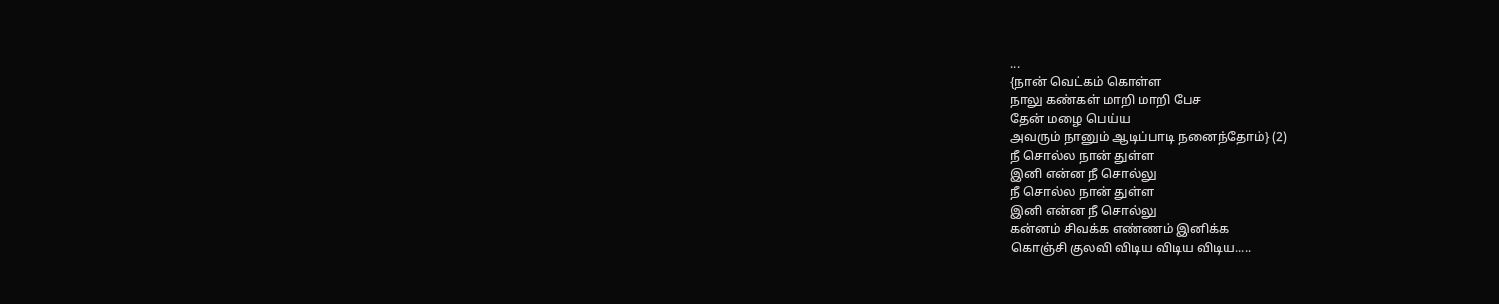...
{நான் வெட்கம் கொள்ள
நாலு கண்கள் மாறி மாறி பேச
தேன் மழை பெய்ய
அவரும் நானும் ஆடிப்பாடி நனைந்தோம்} (2)
நீ சொல்ல நான் துள்ள
இனி என்ன நீ சொல்லு
நீ சொல்ல நான் துள்ள
இனி என்ன நீ சொல்லு
கன்னம் சிவக்க எண்ணம் இனிக்க
கொஞ்சி குலவி விடிய விடிய விடிய.....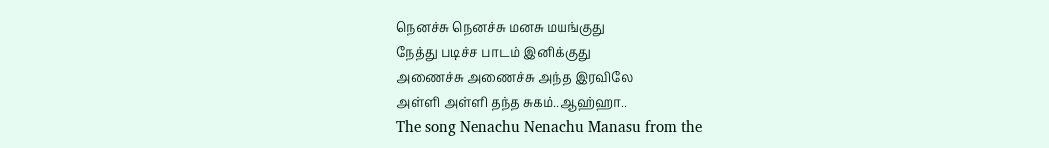நெனச்சு நெனச்சு மனசு மயங்குது
நேத்து படிச்ச பாடம் இனிக்குது
அணைச்சு அணைச்சு அந்த இரவிலே
அள்ளி அள்ளி தந்த சுகம்..ஆஹ்ஹா..
The song Nenachu Nenachu Manasu from the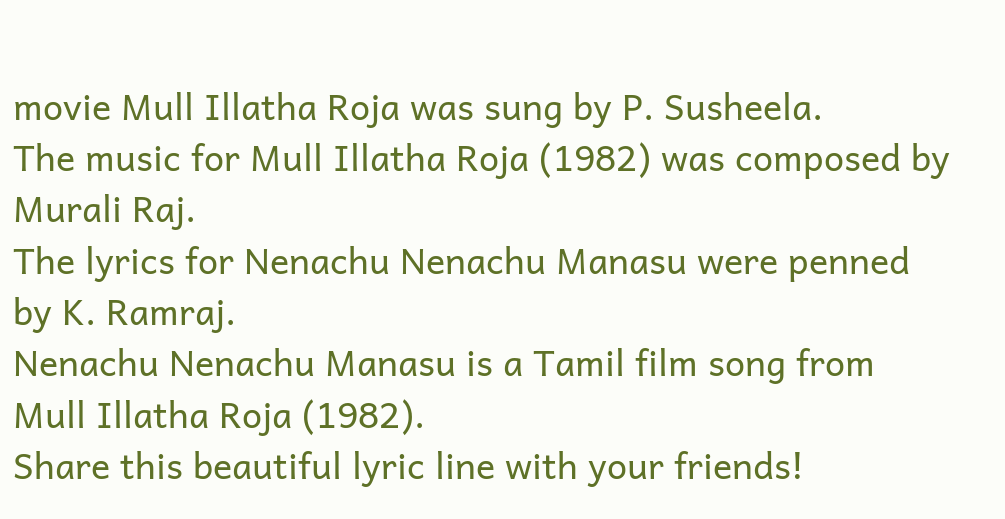movie Mull Illatha Roja was sung by P. Susheela.
The music for Mull Illatha Roja (1982) was composed by Murali Raj.
The lyrics for Nenachu Nenachu Manasu were penned by K. Ramraj.
Nenachu Nenachu Manasu is a Tamil film song from Mull Illatha Roja (1982).
Share this beautiful lyric line with your friends!